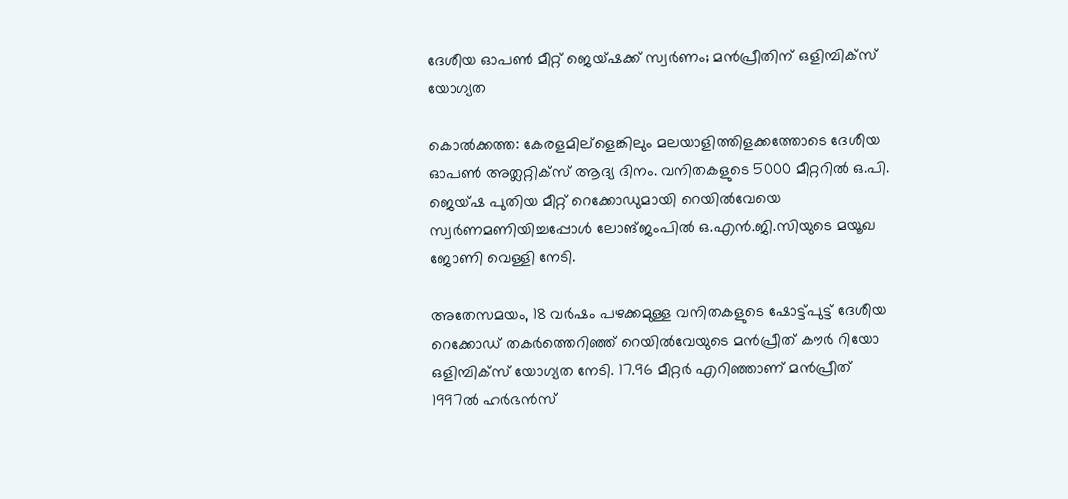ദേശീയ ഓപണ്‍ മീറ്റ് ജെയ്ഷക്ക് സ്വര്‍ണം; മന്‍പ്രീതിന് ഒളിമ്പിക്സ് യോഗ്യത

കൊല്‍ക്കത്ത: കേരളമില്ളെങ്കിലും മലയാളിത്തിളക്കത്തോടെ ദേശീയ ഓപണ്‍ അത്ലറ്റിക്സ് ആദ്യ ദിനം. വനിതകളുടെ 5000 മീറ്ററില്‍ ഒ.പി. ജെയ്ഷ പുതിയ മീറ്റ് റെക്കോഡുമായി റെയില്‍വേയെ സ്വര്‍ണമണിയിച്ചപ്പോള്‍ ലോങ്ജംപില്‍ ഒ.എന്‍.ജി.സിയുടെ മയൂഖ ജോണി വെള്ളി നേടി.

അതേസമയം, 18 വര്‍ഷം പഴക്കമുള്ള വനിതകളുടെ ഷോട്ട്പുട്ട് ദേശീയ റെക്കോഡ് തകര്‍ത്തെറിഞ്ഞ് റെയില്‍വേയുടെ മന്‍പ്രീത് കൗര്‍ റിയോ ഒളിമ്പിക്സ് യോഗ്യത നേടി. 17.96 മീറ്റര്‍ എറിഞ്ഞാണ് മന്‍പ്രീത് 1997ല്‍ ഹര്‍ഭന്‍സ്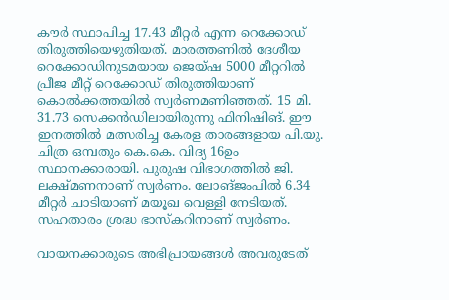കൗര്‍ സ്ഥാപിച്ച 17.43 മീറ്റര്‍ എന്ന റെക്കോഡ് തിരുത്തിയെഴുതിയത്. മാരത്തണില്‍ ദേശീയ റെക്കോഡിനുടമയായ ജെയ്ഷ 5000 മീറ്ററില്‍ പ്രീജ മീറ്റ് റെക്കോഡ് തിരുത്തിയാണ് കൊല്‍ക്കത്തയില്‍ സ്വര്‍ണമണിഞ്ഞത്. 15 മി. 31.73 സെക്കന്‍ഡിലായിരുന്നു ഫിനിഷിങ്. ഈ ഇനത്തില്‍ മത്സരിച്ച കേരള താരങ്ങളായ പി.യു. ചിത്ര ഒമ്പതും കെ.കെ. വിദ്യ 16ഉം സ്ഥാനക്കാരായി. പുരുഷ വിഭാഗത്തില്‍ ജി. ലക്ഷ്മണനാണ് സ്വര്‍ണം. ലോങ്ജംപില്‍ 6.34 മീറ്റര്‍ ചാടിയാണ് മയൂഖ വെള്ളി നേടിയത്. സഹതാരം ശ്രദ്ധ ഭാസ്കറിനാണ് സ്വര്‍ണം.

വായനക്കാരുടെ അഭിപ്രായങ്ങള്‍ അവരുടേത്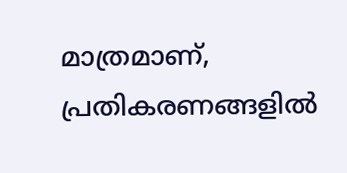മാത്രമാണ്, പ്രതികരണങ്ങളിൽ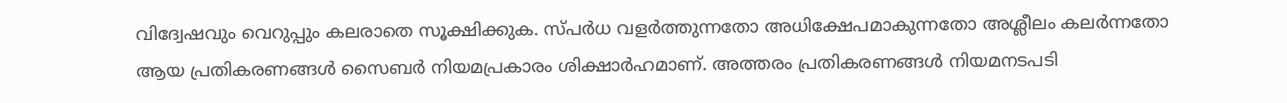വിദ്വേഷവും വെറുപ്പും കലരാതെ സൂക്ഷിക്കുക. സ്പർധ വളർത്തുന്നതോ അധിക്ഷേപമാകുന്നതോ അശ്ലീലം കലർന്നതോ ആയ പ്രതികരണങ്ങൾ സൈബർ നിയമപ്രകാരം ശിക്ഷാർഹമാണ്. അത്തരം പ്രതികരണങ്ങൾ നിയമനടപടി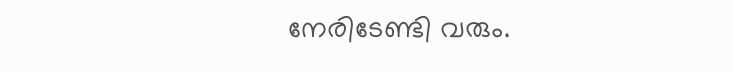നേരിടേണ്ടി വരും.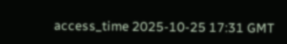access_time 2025-10-25 17:31 GMT